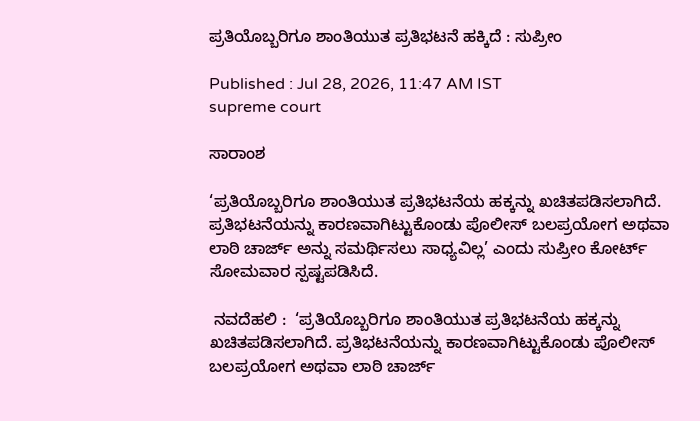ಪ್ರತಿಯೊಬ್ಬರಿಗೂ ಶಾಂತಿಯುತ ಪ್ರತಿಭಟನೆ ಹಕ್ಕಿದೆ : ಸುಪ್ರೀಂ

Published : Jul 28, 2026, 11:47 AM IST
supreme court

ಸಾರಾಂಶ

‘ಪ್ರತಿಯೊಬ್ಬರಿಗೂ ಶಾಂತಿಯುತ ಪ್ರತಿಭಟನೆಯ ಹಕ್ಕನ್ನು ಖಚಿತಪಡಿಸಲಾಗಿದೆ. ಪ್ರತಿಭಟನೆಯನ್ನು ಕಾರಣವಾಗಿಟ್ಟುಕೊಂಡು ಪೊಲೀಸ್‌ ಬಲಪ್ರಯೋಗ ಅಥವಾ ಲಾಠಿ ಚಾರ್ಜ್‌ ಅನ್ನು ಸಮರ್ಥಿಸಲು ಸಾಧ್ಯವಿಲ್ಲ’ ಎಂದು ಸುಪ್ರೀಂ ಕೋರ್ಟ್‌ ಸೋಮವಾರ ಸ್ಪಷ್ಟಪಡಿಸಿದೆ.

 ನವದೆಹಲಿ :  ‘ಪ್ರತಿಯೊಬ್ಬರಿಗೂ ಶಾಂತಿಯುತ ಪ್ರತಿಭಟನೆಯ ಹಕ್ಕನ್ನು ಖಚಿತಪಡಿಸಲಾಗಿದೆ. ಪ್ರತಿಭಟನೆಯನ್ನು ಕಾರಣವಾಗಿಟ್ಟುಕೊಂಡು ಪೊಲೀಸ್‌ ಬಲಪ್ರಯೋಗ ಅಥವಾ ಲಾಠಿ ಚಾರ್ಜ್‌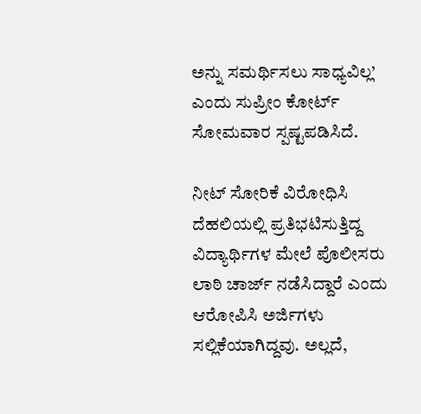ಅನ್ನು ಸಮರ್ಥಿಸಲು ಸಾಧ್ಯವಿಲ್ಲ’ ಎಂದು ಸುಪ್ರೀಂ ಕೋರ್ಟ್‌ ಸೋಮವಾರ ಸ್ಪಷ್ಟಪಡಿಸಿದೆ.

ನೀಟ್‌ ಸೋರಿಕೆ ವಿರೋಧಿಸಿ ದೆಹಲಿಯಲ್ಲಿ ಪ್ರತಿಭಟಿಸುತ್ತಿದ್ದ ವಿದ್ಯಾರ್ಥಿಗಳ ಮೇಲೆ ಪೊಲೀಸರು ಲಾಠಿ ಚಾರ್ಜ್‌ ನಡೆಸಿದ್ದಾರೆ ಎಂದು ಆರೋಪಿಸಿ ಅರ್ಜಿಗಳು ಸಲ್ಲಿಕೆಯಾಗಿದ್ದವು. ಅಲ್ಲದೆ,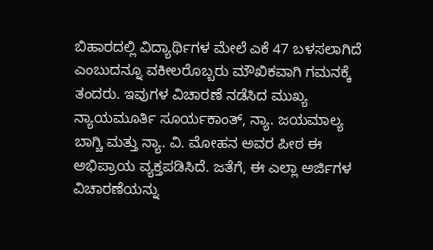ಬಿಹಾರದಲ್ಲಿ ವಿದ್ಯಾರ್ಥಿಗಳ ಮೇಲೆ ಎಕೆ 47 ಬಳಸಲಾಗಿದೆ ಎಂಬುದನ್ನೂ ವಕೀಲರೊಬ್ಬರು ಮೌಖಿಕವಾಗಿ ಗಮನಕ್ಕೆ ತಂದರು. ಇವುಗಳ ವಿಚಾರಣೆ ನಡೆಸಿದ ಮುಖ್ಯ ನ್ಯಾಯಮೂರ್ತಿ ಸೂರ್ಯಕಾಂತ್, ನ್ಯಾ. ಜಯಮಾಲ್ಯ ಬಾಗ್ಚಿ ಮತ್ತು ನ್ಯಾ. ವಿ. ಮೋಹನ ಅವರ ಪೀಠ ಈ ಅಭಿಪ್ರಾಯ ವ್ಯಕ್ತಪಡಿಸಿದೆ. ಜತೆಗೆ, ಈ ಎಲ್ಲಾ ಅರ್ಜಿಗಳ ವಿಚಾರಣೆಯನ್ನು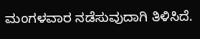ಮಂಗಳವಾರ ನಡೆಸುವುದಾಗಿ ತಿಳಿಸಿದೆ.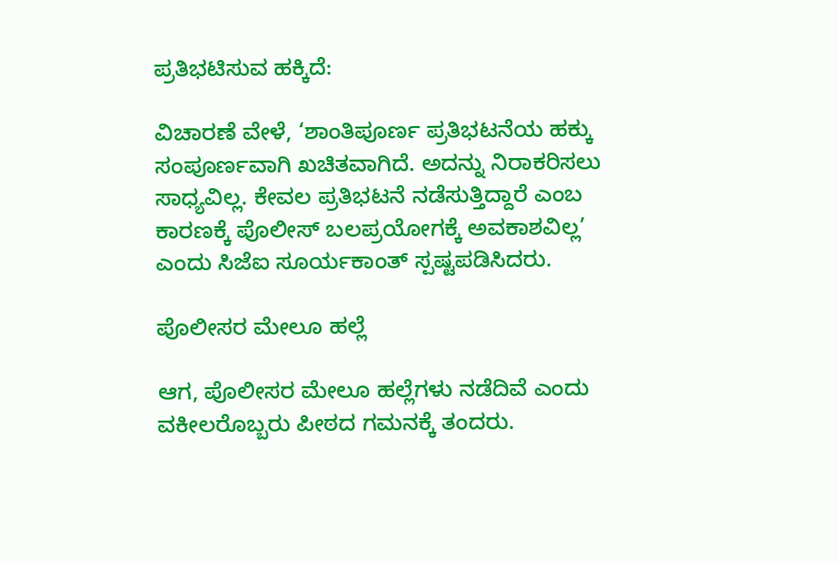ಪ್ರತಿಭಟಿಸುವ ಹಕ್ಕಿದೆ:

ವಿಚಾರಣೆ ವೇಳೆ, ‘ಶಾಂತಿಪೂರ್ಣ ಪ್ರತಿಭಟನೆಯ ಹಕ್ಕು ಸಂಪೂರ್ಣವಾಗಿ ಖಚಿತವಾಗಿದೆ. ಅದನ್ನು ನಿರಾಕರಿಸಲು ಸಾಧ್ಯವಿಲ್ಲ. ಕೇವಲ ಪ್ರತಿಭಟನೆ ನಡೆಸುತ್ತಿದ್ದಾರೆ ಎಂಬ ಕಾರಣಕ್ಕೆ ಪೊಲೀಸ್ ಬಲಪ್ರಯೋಗಕ್ಕೆ ಅವಕಾಶವಿಲ್ಲ’ ಎಂದು ಸಿಜೆಐ ಸೂರ್ಯಕಾಂತ್‌ ಸ್ಪಷ್ಟಪಡಿಸಿದರು.

ಪೊಲೀಸರ ಮೇಲೂ ಹಲ್ಲೆ

ಆಗ, ಪೊಲೀಸರ ಮೇಲೂ ಹಲ್ಲೆಗಳು ನಡೆದಿವೆ ಎಂದು ವಕೀಲರೊಬ್ಬರು ಪೀಠದ ಗಮನಕ್ಕೆ ತಂದರು.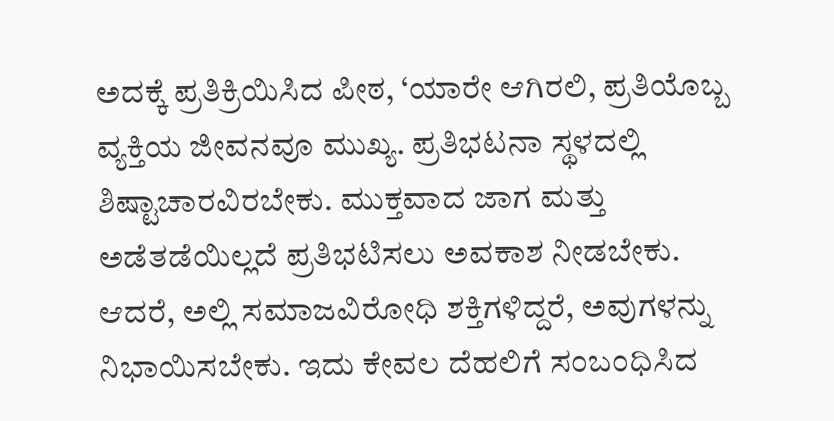ಅದಕ್ಕೆ ಪ್ರತಿಕ್ರಿಯಿಸಿದ ಪೀಠ, ‘ಯಾರೇ ಆಗಿರಲಿ, ಪ್ರತಿಯೊಬ್ಬ ವ್ಯಕ್ತಿಯ ಜೀವನವೂ ಮುಖ್ಯ. ಪ್ರತಿಭಟನಾ ಸ್ಥಳದಲ್ಲಿ ಶಿಷ್ಟಾಚಾರವಿರಬೇಕು. ಮುಕ್ತವಾದ ಜಾಗ ಮತ್ತು ಅಡೆತಡೆಯಿಲ್ಲದೆ ಪ್ರತಿಭಟಿಸಲು ಅವಕಾಶ ನೀಡಬೇಕು. ಆದರೆ, ಅಲ್ಲಿ ಸಮಾಜವಿರೋಧಿ ಶಕ್ತಿಗಳಿದ್ದರೆ, ಅವುಗಳನ್ನು ನಿಭಾಯಿಸಬೇಕು. ಇದು ಕೇವಲ ದೆಹಲಿಗೆ ಸಂಬಂಧಿಸಿದ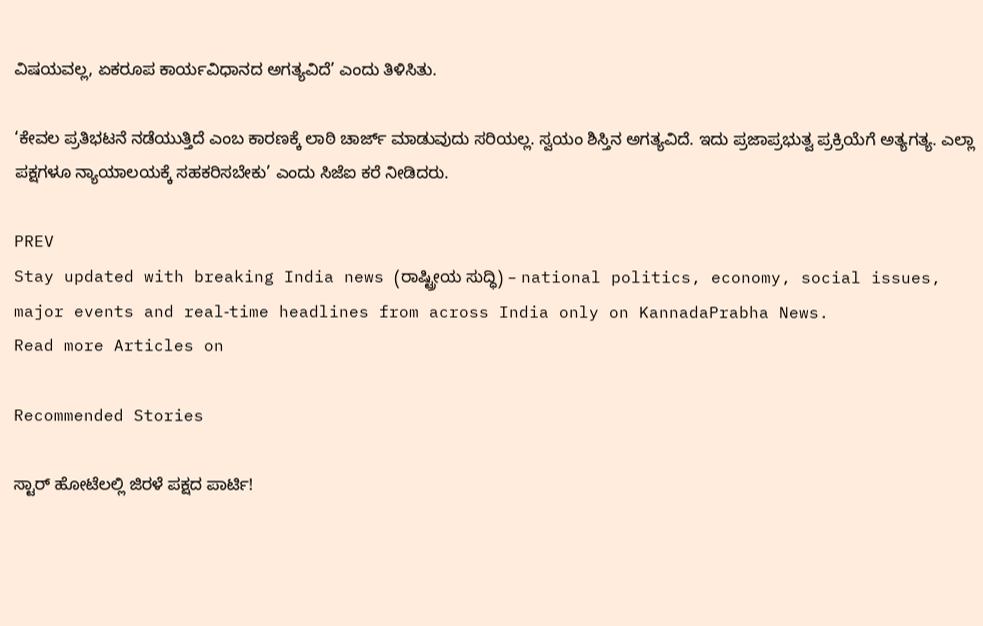ವಿಷಯವಲ್ಲ, ಏಕರೂಪ ಕಾರ್ಯವಿಧಾನದ ಅಗತ್ಯವಿದೆ’ ಎಂದು ತಿಳಿಸಿತು.

‘ಕೇವಲ ಪ್ರತಿಭಟನೆ ನಡೆಯುತ್ತಿದೆ ಎಂಬ ಕಾರಣಕ್ಕೆ ಲಾಠಿ ಚಾರ್ಜ್ ಮಾಡುವುದು ಸರಿಯಲ್ಲ. ಸ್ವಯಂ ಶಿಸ್ತಿನ ಅಗತ್ಯವಿದೆ. ಇದು ಪ್ರಜಾಪ್ರಭುತ್ವ ಪ್ರಕ್ರಿಯೆಗೆ ಅತ್ಯಗತ್ಯ. ಎಲ್ಲಾ ಪಕ್ಷಗಳೂ ನ್ಯಾಯಾಲಯಕ್ಕೆ ಸಹಕರಿಸಬೇಕು’ ಎಂದು ಸಿಜೆಐ ಕರೆ ನೀಡಿದರು.

PREV
Stay updated with breaking India news (ರಾಷ್ಟ್ರೀಯ ಸುದ್ಧಿ) – national politics, economy, social issues, major events and real‑time headlines from across India only on KannadaPrabha News.
Read more Articles on

Recommended Stories

ಸ್ಟಾರ್ ಹೋಟೆಲಲ್ಲಿ ಜಿರಳೆ ಪಕ್ಷದ ಪಾರ್ಟಿ!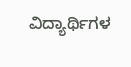ವಿದ್ಯಾರ್ಥಿಗಳ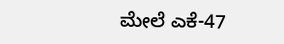ಮೇಲೆ ಎಕೆ-47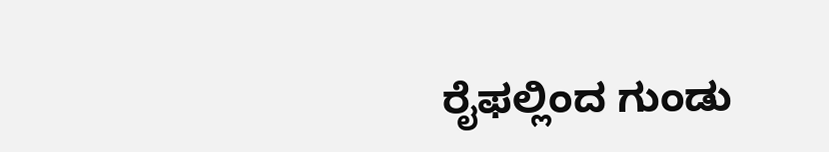ರೈಫಲ್ಲಿಂದ ಗುಂಡು